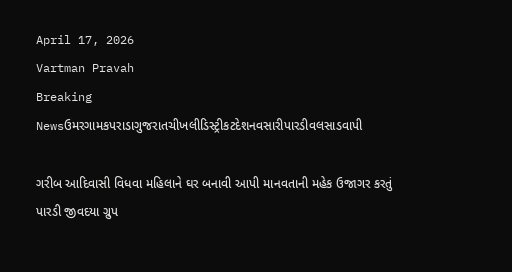April 17, 2026
Vartman Pravah
Breaking Newsઉમરગામકપરાડાગુજરાતચીખલીડિસ્ટ્રીકટદેશનવસારીપારડીવલસાડવાપી

ગરીબ આદિવાસી વિધવા મહિલાને ઘર બનાવી આપી માનવતાની મહેક ઉજાગર કરતું પારડી જીવદયા ગ્રુપ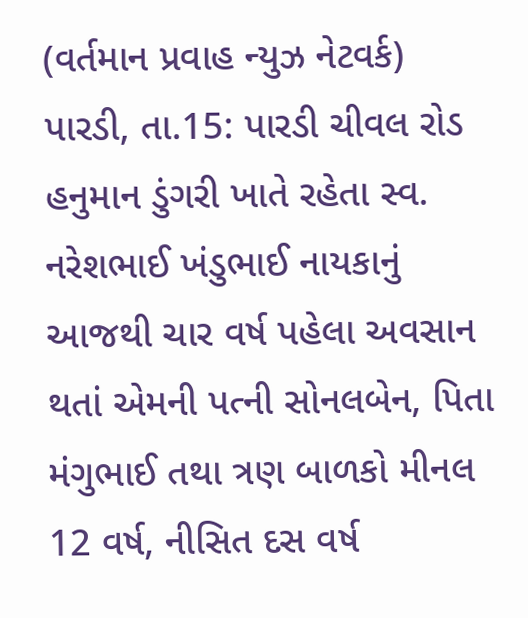(વર્તમાન પ્રવાહ ન્‍યુઝ નેટવર્ક)
પારડી, તા.15: પારડી ચીવલ રોડ હનુમાન ડુંગરી ખાતે રહેતા સ્‍વ. નરેશભાઈ ખંડુભાઈ નાયકાનું આજથી ચાર વર્ષ પહેલા અવસાન થતાં એમની પત્‍ની સોનલબેન, પિતા મંગુભાઈ તથા ત્રણ બાળકો મીનલ 12 વર્ષ, નીસિત દસ વર્ષ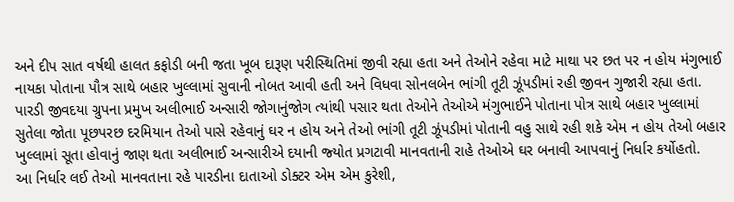અને દીપ સાત વર્ષથી હાલત કફોડી બની જતા ખૂબ દારૂણ પરીસ્‍થિતિમાં જીવી રહ્યા હતા અને તેઓને રહેવા માટે માથા પર છત પર ન હોય મંગુભાઈ નાયકા પોતાના પૌત્ર સાથે બહાર ખુલ્લામાં સુવાની નોબત આવી હતી અને વિધવા સોનલબેન ભાંગી તૂટી ઝૂંપડીમાં રહી જીવન ગુજારી રહ્યા હતા.
પારડી જીવદયા ગ્રુપના પ્રમુખ અલીભાઈ અન્‍સારી જોગાનુંજોગ ત્‍યાંથી પસાર થતા તેઓને તેઓએ મંગુભાઈને પોતાના પોત્ર સાથે બહાર ખુલ્લામાં સુતેલા જોતા પૂછપરછ દરમિયાન તેઓ પાસે રહેવાનું ઘર ન હોય અને તેઓ ભાંગી તૂટી ઝૂંપડીમાં પોતાની વહુ સાથે રહી શકે એમ ન હોય તેઓ બહાર ખુલ્લામાં સૂતા હોવાનું જાણ થતા અલીભાઈ અન્‍સારીએ દયાની જ્‍યોત પ્રગટાવી માનવતાની રાહે તેઓએ ઘર બનાવી આપવાનું નિર્ધાર કર્યોહતો.
આ નિર્ધાર લઈ તેઓ માનવતાના રહે પારડીના દાતાઓ ડોક્‍ટર એમ એમ કુરેશી,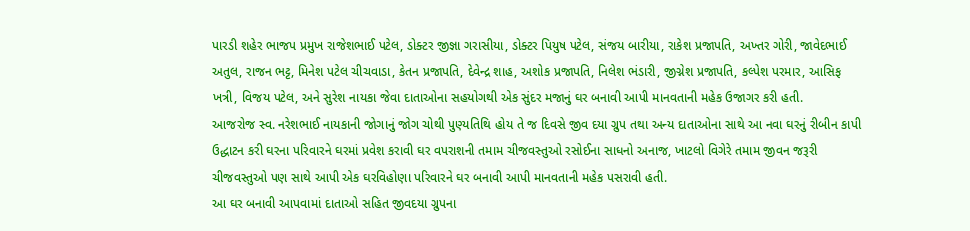પારડી શહેર ભાજપ પ્રમુખ રાજેશભાઈ પટેલ, ડોક્‍ટર જીજ્ઞા ગરાસીયા, ડોક્‍ટર પિયુષ પટેલ, સંજય બારીયા, રાકેશ પ્રજાપતિ, અખ્‍તર ગોરી, જાવેદભાઈ અતુલ, રાજન ભટ્ટ, મિનેશ પટેલ ચીચવાડા, કેતન પ્રજાપતિ, દેવેન્‍દ્ર શાહ, અશોક પ્રજાપતિ, નિલેશ ભંડારી, જીગ્નેશ પ્રજાપતિ, કલ્‍પેશ પરમાર, આસિફ ખત્રી, વિજય પટેલ, અને સુરેશ નાયકા જેવા દાતાઓના સહયોગથી એક સુંદર મજાનું ઘર બનાવી આપી માનવતાની મહેક ઉજાગર કરી હતી.
આજરોજ સ્‍વ. નરેશભાઈ નાયકાની જોગાનું જોગ ચોથી પુણ્‍યતિથિ હોય તે જ દિવસે જીવ દયા ગ્રુપ તથા અન્‍ય દાતાઓના સાથે આ નવા ઘરનું રીબીન કાપી ઉદ્ધાટન કરી ઘરના પરિવારને ઘરમાં પ્રવેશ કરાવી ઘર વપરાશની તમામ ચીજવસ્‍તુઓ રસોઈના સાધનો અનાજ, ખાટલો વિગેરે તમામ જીવન જરૂરી ચીજવસ્‍તુઓ પણ સાથે આપી એક ઘરવિહોણા પરિવારને ઘર બનાવી આપી માનવતાની મહેક પસરાવી હતી.
આ ઘર બનાવી આપવામાં દાતાઓ સહિત જીવદયા ગ્રુપના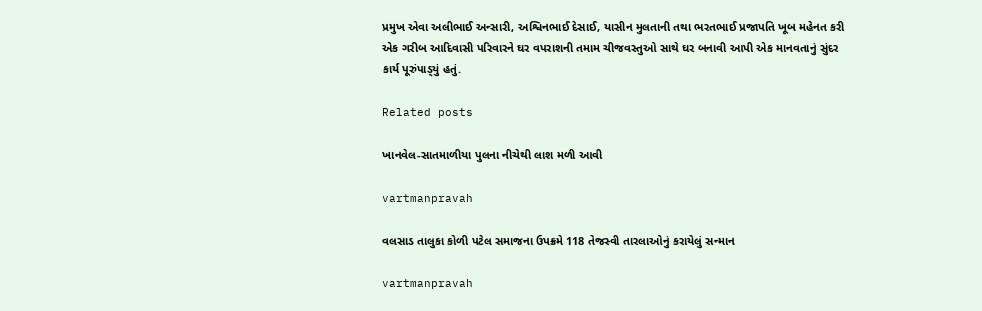પ્રમુખ એવા અલીભાઈ અન્‍સારી, અશ્વિનભાઈ દેસાઈ, યાસીન મુલતાની તથા ભરતભાઈ પ્રજાપતિ ખૂબ મહેનત કરી એક ગરીબ આદિવાસી પરિવારને ઘર વપરાશની તમામ ચીજવસ્‍તુઓ સાથે ઘર બનાવી આપી એક માનવતાનું સુંદર કાર્ય પૂરુંપાડ્‍યું હતું.

Related posts

ખાનવેલ-સાતમાળીયા પુલના નીચેથી લાશ મળી આવી

vartmanpravah

વલસાડ તાલુકા કોળી પટેલ સમાજના ઉપક્રમે 118 તેજસ્‍વી તારલાઓનું કરાયેલું સન્‍માન

vartmanpravah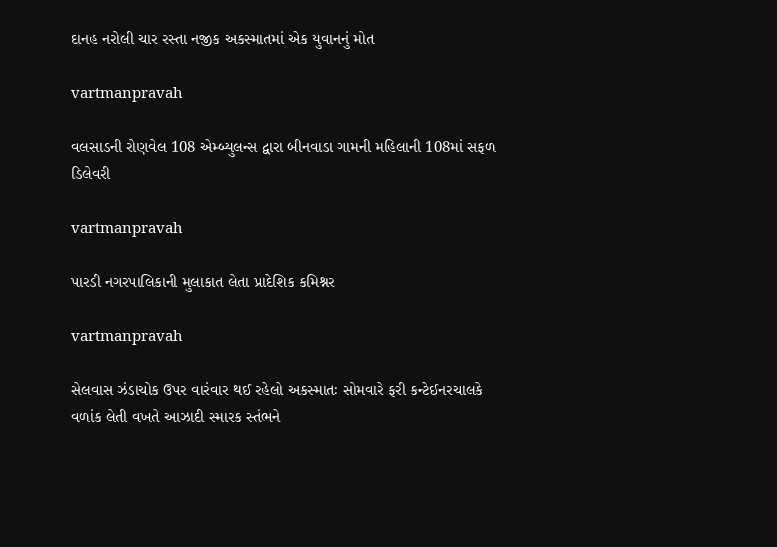દાનહ નરોલી ચાર રસ્‍તા નજીક અકસ્‍માતમાં એક યુવાનનું મોત

vartmanpravah

વલસાડની રોણવેલ 108 એમ્‍બ્‍યુલન્‍સ દ્વારા બીનવાડા ગામની મહિલાની 108માં સફળ ડિલેવરી

vartmanpravah

પારડી નગરપાલિકાની મુલાકાત લેતા પ્રાદેશિક કમિશ્નર

vartmanpravah

સેલવાસ ઝંડાચોક ઉપર વારંવાર થઈ રહેલો અકસ્‍માતઃ સોમવારે ફરી કન્‍ટેઈનરચાલકે વળાંક લેતી વખતે આઝાદી સ્‍મારક સ્‍તંભને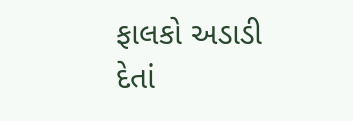ફાલકો અડાડી દેતાં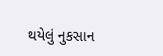થયેલું નુકસાન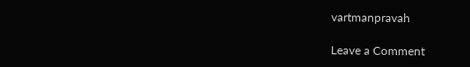vartmanpravah

Leave a Comment